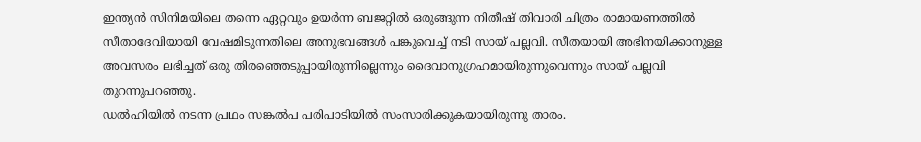ഇന്ത്യൻ സിനിമയിലെ തന്നെ ഏറ്റവും ഉയർന്ന ബജറ്റിൽ ഒരുങ്ങുന്ന നിതീഷ് തിവാരി ചിത്രം രാമായണത്തിൽ സീതാദേവിയായി വേഷമിടുന്നതിലെ അനുഭവങ്ങൾ പങ്കുവെച്ച് നടി സായ് പല്ലവി. സീതയായി അഭിനയിക്കാനുള്ള അവസരം ലഭിച്ചത് ഒരു തിരഞ്ഞെടുപ്പായിരുന്നില്ലെന്നും ദൈവാനുഗ്രഹമായിരുന്നുവെന്നും സായ് പല്ലവി തുറന്നുപറഞ്ഞു.
ഡൽഹിയിൽ നടന്ന പ്രഥം സങ്കൽപ പരിപാടിയിൽ സംസാരിക്കുകയായിരുന്നു താരം.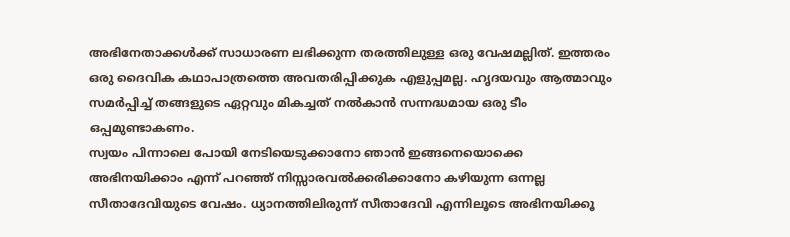അഭിനേതാക്കൾക്ക് സാധാരണ ലഭിക്കുന്ന തരത്തിലുള്ള ഒരു വേഷമല്ലിത്. ഇത്തരം ഒരു ദൈവിക കഥാപാത്രത്തെ അവതരിപ്പിക്കുക എളുപ്പമല്ല. ഹൃദയവും ആത്മാവും സമർപ്പിച്ച് തങ്ങളുടെ ഏറ്റവും മികച്ചത് നൽകാൻ സന്നദ്ധമായ ഒരു ടീം ഒപ്പമുണ്ടാകണം.
സ്വയം പിന്നാലെ പോയി നേടിയെടുക്കാനോ ഞാൻ ഇങ്ങനെയൊക്കെ അഭിനയിക്കാം എന്ന് പറഞ്ഞ് നിസ്സാരവൽക്കരിക്കാനോ കഴിയുന്ന ഒന്നല്ല സീതാദേവിയുടെ വേഷം. ധ്യാനത്തിലിരുന്ന് സീതാദേവി എന്നിലൂടെ അഭിനയിക്കൂ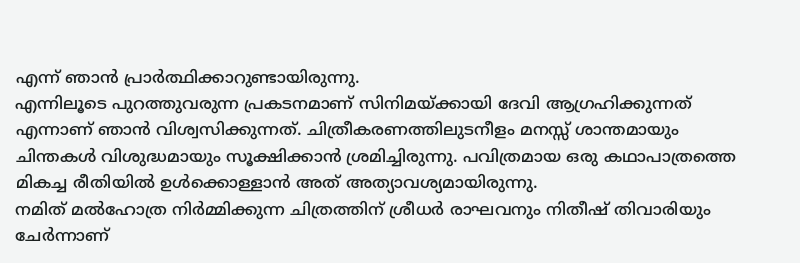എന്ന് ഞാൻ പ്രാർത്ഥിക്കാറുണ്ടായിരുന്നു.
എന്നിലൂടെ പുറത്തുവരുന്ന പ്രകടനമാണ് സിനിമയ്ക്കായി ദേവി ആഗ്രഹിക്കുന്നത് എന്നാണ് ഞാൻ വിശ്വസിക്കുന്നത്. ചിത്രീകരണത്തിലുടനീളം മനസ്സ് ശാന്തമായും ചിന്തകൾ വിശുദ്ധമായും സൂക്ഷിക്കാൻ ശ്രമിച്ചിരുന്നു. പവിത്രമായ ഒരു കഥാപാത്രത്തെ മികച്ച രീതിയിൽ ഉൾക്കൊള്ളാൻ അത് അത്യാവശ്യമായിരുന്നു.
നമിത് മൽഹോത്ര നിർമ്മിക്കുന്ന ചിത്രത്തിന് ശ്രീധർ രാഘവനും നിതീഷ് തിവാരിയും ചേർന്നാണ്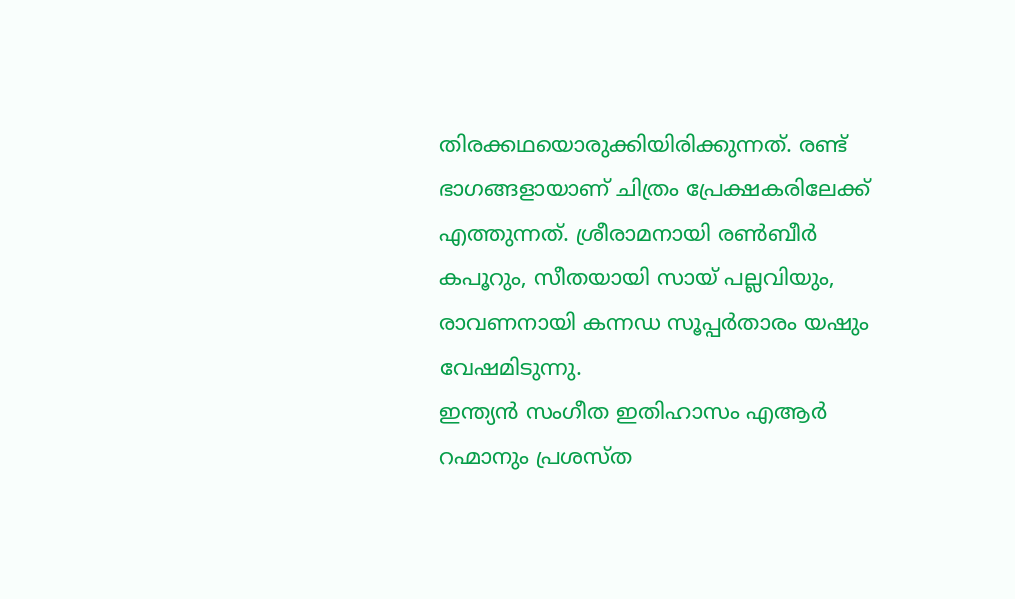തിരക്കഥയൊരുക്കിയിരിക്കുന്നത്. രണ്ട് ഭാഗങ്ങളായാണ് ചിത്രം പ്രേക്ഷകരിലേക്ക് എത്തുന്നത്. ശ്രീരാമനായി രൺബീർ കപൂറും, സീതയായി സായ് പല്ലവിയും, രാവണനായി കന്നഡ സൂപ്പർതാരം യഷും വേഷമിടുന്നു.
ഇന്ത്യൻ സംഗീത ഇതിഹാസം എആർ റഹ്മാനും പ്രശസ്ത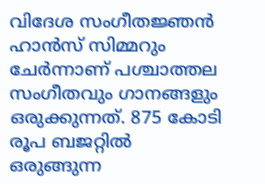വിദേശ സംഗീതജ്ഞൻ ഹാൻസ് സിമ്മറും ചേർന്നാണ് പശ്ചാത്തല സംഗീതവും ഗാനങ്ങളും ഒരുക്കുന്നത്. 875 കോടി രൂപ ബജറ്റിൽ ഒരുങ്ങുന്ന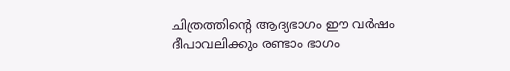ചിത്രത്തിന്റെ ആദ്യഭാഗം ഈ വർഷം ദീപാവലിക്കും രണ്ടാം ഭാഗം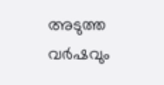അടുത്ത വർഷവും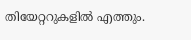തിയേറ്ററുകളിൽ എത്തും.